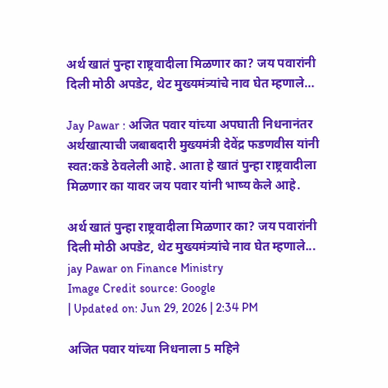अर्थ खातं पुन्हा राष्ट्रवादीला मिळणार का? जय पवारांनी दिली मोठी अपडेट, थेट मुख्यमंत्र्यांचे नाव घेत म्हणाले…

Jay Pawar : अजित पवार यांच्या अपघाती निधनानंतर अर्थखात्याची जबाबदारी मुख्यमंत्री देवेंद्र फडणवीस यांनी स्वत:कडे ठेवलेली आहे. आता हे खातं पुन्हा राष्ट्रवादीला मिळणार का यावर जय पवार यांनी भाष्य केले आहे.

अर्थ खातं पुन्हा राष्ट्रवादीला मिळणार का? जय पवारांनी दिली मोठी अपडेट, थेट मुख्यमंत्र्यांचे नाव घेत म्हणाले...
jay Pawar on Finance Ministry
Image Credit source: Google
| Updated on: Jun 29, 2026 | 2:34 PM

अजित पवार यांच्या निधनाला 5 महिने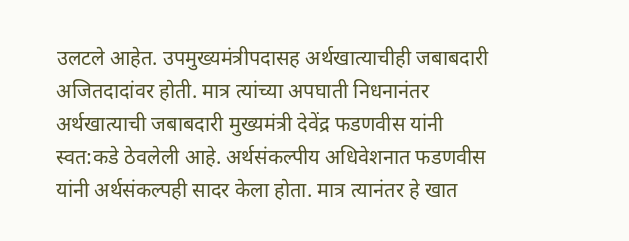उलटले आहेत. उपमुख्यमंत्रीपदासह अर्थखात्याचीही जबाबदारी अजितदादांवर होती. मात्र त्यांच्या अपघाती निधनानंतर अर्थखात्याची जबाबदारी मुख्यमंत्री देवेंद्र फडणवीस यांनी स्वत:कडे ठेवलेली आहे. अर्थसंकल्पीय अधिवेशनात फडणवीस यांनी अर्थसंकल्पही सादर केला होता. मात्र त्यानंतर हे खात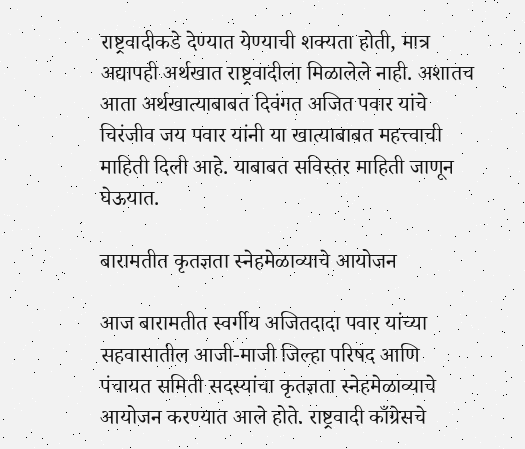राष्ट्रवादीकडे देण्यात येण्याची शक्यता होती, मात्र अद्यापही अर्थखात राष्ट्रवादीला मिळालेले नाही. अशातच आता अर्थखात्याबाबत दिवंगत अजित पवार यांचे चिरंजीव जय पवार यांनी या खात्याबाबत महत्त्वाची माहिती दिली आहे. याबाबत सविस्तर माहिती जाणून घेऊयात.

बारामतीत कृतज्ञता स्नेहमेळाव्याचे आयोजन

आज बारामतीत स्वर्गीय अजितदादा पवार यांच्या सहवासातील आजी-माजी जिल्हा परिषद आणि पंचायत समिती सदस्यांचा कृतज्ञता स्नेहमेळाव्याचे आयोजन करण्यात आले होते. राष्ट्रवादी काँग्रेसचे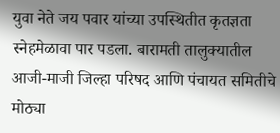युवा नेते जय पवार यांच्या उपस्थितीत कृतज्ञता स्नेहमेळावा पार पडला. बारामती तालुक्यातील आजी-माजी जिल्हा परिषद आणि पंचायत समितीचे मोठ्या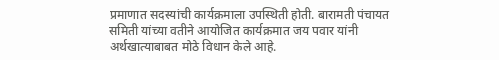प्रमाणात सदस्यांची कार्यक्रमाला उपस्थिती होती. बारामती पंचायत समिती यांच्या वतीने आयोजित कार्यक्रमात जय पवार यांनी अर्थखात्याबाबत मोठे विधान केले आहे.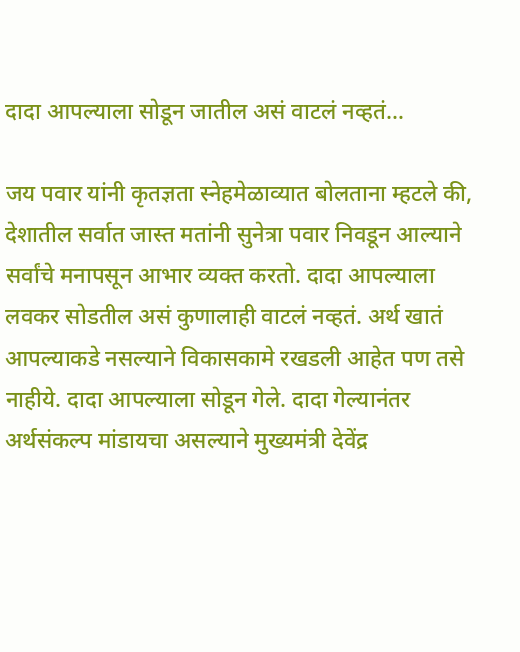दादा आपल्याला सोडून जातील असं वाटलं नव्हतं…

जय पवार यांनी कृतज्ञता स्नेहमेळाव्यात बोलताना म्हटले की, देशातील सर्वात जास्त मतांनी सुनेत्रा पवार निवडून आल्याने सर्वांचे मनापसून आभार व्यक्त करतो. दादा आपल्याला लवकर सोडतील असं कुणालाही वाटलं नव्हतं. अर्थ खातं आपल्याकडे नसल्याने विकासकामे रखडली आहेत पण तसे नाहीये. दादा आपल्याला सोडून गेले. दादा गेल्यानंतर अर्थसंकल्प मांडायचा असल्याने मुख्यमंत्री देवेंद्र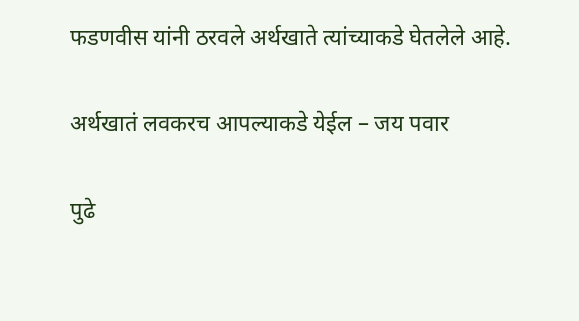फडणवीस यांनी ठरवले अर्थखाते त्यांच्याकडे घेतलेले आहे.

अर्थखातं लवकरच आपल्याकडे येईल – जय पवार

पुढे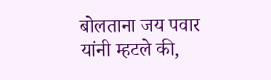बोलताना जय पवार यांनी म्हटले की,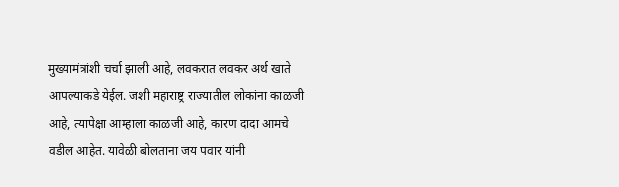मुख्यामंत्रांशी चर्चा झाली आहे, लवकरात लवकर अर्थ खाते आपल्याकडे येईल. जशी महाराष्ट्र राज्यातील लोकांना काळजी आहे, त्यापेक्षा आम्हाला काळजी आहे, कारण दादा आमचे वडील आहेत. यावेळी बोलताना जय पवार यांनी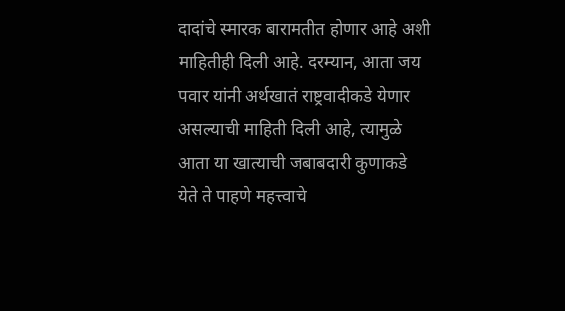दादांचे स्मारक बारामतीत होणार आहे अशी माहितीही दिली आहे. दरम्यान, आता जय पवार यांनी अर्थखातं राष्ट्रवादीकडे येणार असल्याची माहिती दिली आहे, त्यामुळे आता या खात्याची जबाबदारी कुणाकडे येते ते पाहणे महत्त्वाचे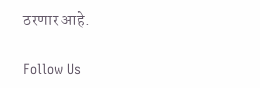ठरणार आहे.

Follow Us